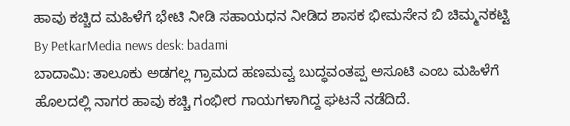ಹಾವು ಕಚ್ಚಿದ ಮಹಿಳೆಗೆ ಭೇಟಿ ನೀಡಿ ಸಹಾಯಧನ ನೀಡಿದ ಶಾಸಕ ಭೀಮಸೇನ ಬಿ ಚಿಮ್ಮನಕಟ್ಟಿ
By PetkarMedia news desk: badami
ಬಾದಾಮಿ: ತಾಲೂಕು ಅಡಗಲ್ಲ ಗ್ರಾಮದ ಹಣಮವ್ವ ಬುದ್ಧವಂತಪ್ಪ ಅಸೂಟಿ ಎಂಬ ಮಹಿಳೆಗೆ ಹೊಲದಲ್ಲಿ ನಾಗರ ಹಾವು ಕಚ್ಚಿ ಗಂಭೀರ ಗಾಯಗಳಾಗಿದ್ದ ಘಟನೆ ನಡೆದಿದೆ.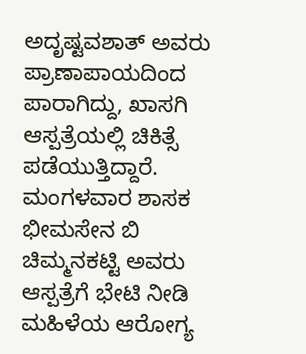ಅದೃಷ್ಟವಶಾತ್ ಅವರು ಪ್ರಾಣಾಪಾಯದಿಂದ ಪಾರಾಗಿದ್ದು, ಖಾಸಗಿ ಆಸ್ಪತ್ರೆಯಲ್ಲಿ ಚಿಕಿತ್ಸೆ ಪಡೆಯುತ್ತಿದ್ದಾರೆ.
ಮಂಗಳವಾರ ಶಾಸಕ ಭೀಮಸೇನ ಬಿ ಚಿಮ್ಮನಕಟ್ಟಿ ಅವರು ಆಸ್ಪತ್ರೆಗೆ ಭೇಟಿ ನೀಡಿ ಮಹಿಳೆಯ ಆರೋಗ್ಯ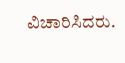ವಿಚಾರಿಸಿದರು.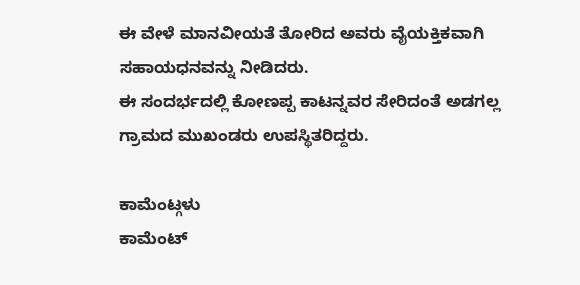ಈ ವೇಳೆ ಮಾನವೀಯತೆ ತೋರಿದ ಅವರು ವೈಯಕ್ತಿಕವಾಗಿ ಸಹಾಯಧನವನ್ನು ನೀಡಿದರು.
ಈ ಸಂದರ್ಭದಲ್ಲಿ ಕೋಣಪ್ಪ ಕಾಟನ್ನವರ ಸೇರಿದಂತೆ ಅಡಗಲ್ಲ ಗ್ರಾಮದ ಮುಖಂಡರು ಉಪಸ್ಥಿತರಿದ್ದರು.

ಕಾಮೆಂಟ್ಗಳು
ಕಾಮೆಂಟ್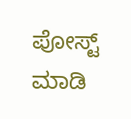ಪೋಸ್ಟ್ ಮಾಡಿ